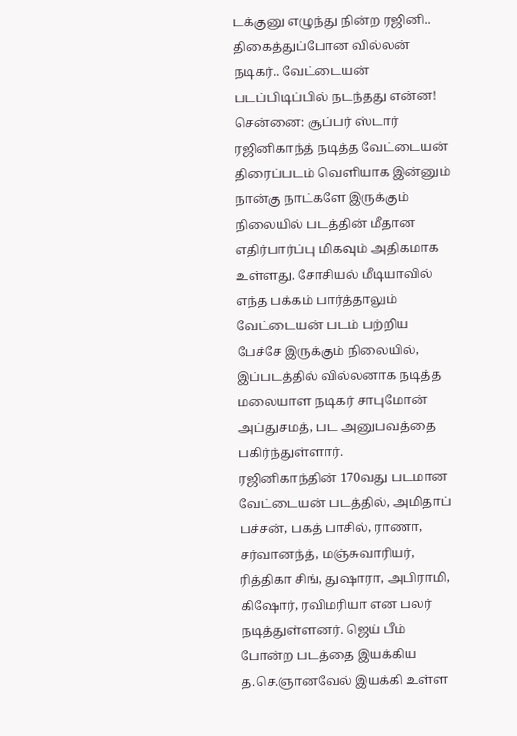டக்குனு எழுந்து நின்ற ரஜினி.. திகைத்துப்போன வில்லன் நடிகர்.. வேட்டையன் படப்பிடிப்பில் நடந்தது என்ன!
சென்னை: சூப்பர் ஸ்டார் ரஜினிகாந்த் நடித்த வேட்டையன் திரைப்படம் வெளியாக இன்னும் நான்கு நாட்களே இருக்கும் நிலையில் படத்தின் மீதான எதிர்பார்ப்பு மிகவும் அதிகமாக உள்ளது. சோசியல் மீடியாவில் எந்த பக்கம் பார்த்தாலும் வேட்டையன் படம் பற்றிய பேச்சே இருக்கும் நிலையில், இப்படத்தில் வில்லனாக நடித்த மலையாள நடிகர் சாபுமோன் அப்துசமத், பட அனுபவத்தை பகிர்ந்துள்ளார்.
ரஜினிகாந்தின் 170வது படமான வேட்டையன் படத்தில், அமிதாப் பச்சன், பகத் பாசில், ராணா, சர்வானந்த், மஞ்சுவாரியர், ரித்திகா சிங், துஷாரா, அபிராமி, கிஷோர், ரவிமரியா என பலர் நடித்துள்ளனர். ஜெய் பீம் போன்ற படத்தை இயக்கிய த.செ.ஞானவேல் இயக்கி உள்ள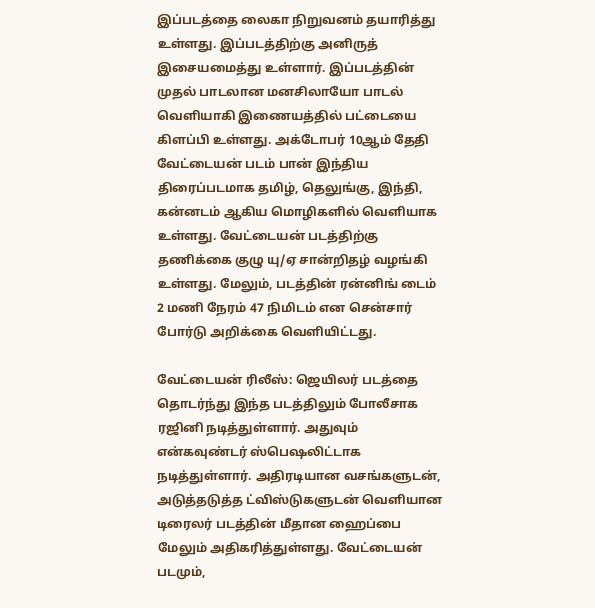இப்படத்தை லைகா நிறுவனம் தயாரித்து உள்ளது. இப்படத்திற்கு அனிருத் இசையமைத்து உள்ளார். இப்படத்தின் முதல் பாடலான மனசிலாயோ பாடல் வெளியாகி இணையத்தில் பட்டையை கிளப்பி உள்ளது. அக்டோபர் 10ஆம் தேதி வேட்டையன் படம் பான் இந்திய திரைப்படமாக தமிழ், தெலுங்கு, இந்தி, கன்னடம் ஆகிய மொழிகளில் வெளியாக உள்ளது. வேட்டையன் படத்திற்கு தணிக்கை குழு யு/ஏ சான்றிதழ் வழங்கி உள்ளது. மேலும், படத்தின் ரன்னிங் டைம் 2 மணி நேரம் 47 நிமிடம் என சென்சார் போர்டு அறிக்கை வெளியிட்டது.

வேட்டையன் ரிலீஸ்: ஜெயிலர் படத்தை தொடர்ந்து இந்த படத்திலும் போலீசாக ரஜினி நடித்துள்ளார். அதுவும் என்கவுண்டர் ஸ்பெஷலிட்டாக நடித்துள்ளார். அதிரடியான வசங்களுடன், அடுத்தடுத்த ட்விஸ்டுகளுடன் வெளியான டிரைலர் படத்தின் மீதான ஹைப்பை மேலும் அதிகரித்துள்ளது. வேட்டையன் படமும்,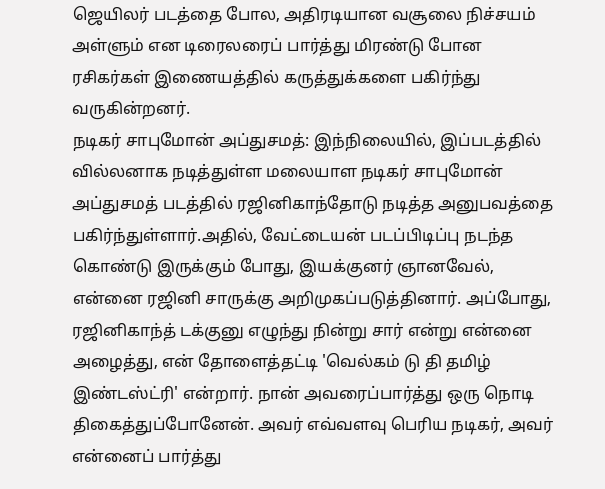ஜெயிலர் படத்தை போல, அதிரடியான வசூலை நிச்சயம் அள்ளும் என டிரைலரைப் பார்த்து மிரண்டு போன ரசிகர்கள் இணையத்தில் கருத்துக்களை பகிர்ந்து வருகின்றனர்.
நடிகர் சாபுமோன் அப்துசமத்: இந்நிலையில், இப்படத்தில் வில்லனாக நடித்துள்ள மலையாள நடிகர் சாபுமோன் அப்துசமத் படத்தில் ரஜினிகாந்தோடு நடித்த அனுபவத்தை பகிர்ந்துள்ளார்.அதில், வேட்டையன் படப்பிடிப்பு நடந்த கொண்டு இருக்கும் போது, இயக்குனர் ஞானவேல், என்னை ரஜினி சாருக்கு அறிமுகப்படுத்தினார். அப்போது, ரஜினிகாந்த் டக்குனு எழுந்து நின்று சார் என்று என்னை அழைத்து, என் தோளைத்தட்டி 'வெல்கம் டு தி தமிழ் இண்டஸ்ட்ரி' என்றார். நான் அவரைப்பார்த்து ஒரு நொடி திகைத்துப்போனேன். அவர் எவ்வளவு பெரிய நடிகர், அவர் என்னைப் பார்த்து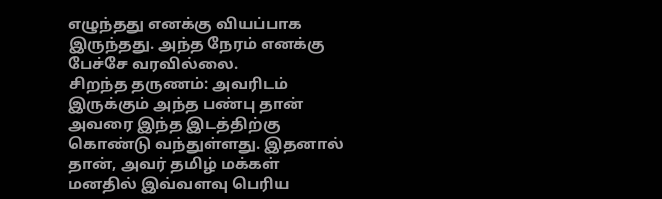எழுந்தது எனக்கு வியப்பாக இருந்தது. அந்த நேரம் எனக்கு பேச்சே வரவில்லை.
சிறந்த தருணம்: அவரிடம் இருக்கும் அந்த பண்பு தான் அவரை இந்த இடத்திற்கு கொண்டு வந்துள்ளது. இதனால் தான், அவர் தமிழ் மக்கள் மனதில் இவ்வளவு பெரிய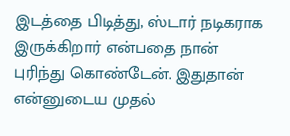இடத்தை பிடித்து, ஸ்டார் நடிகராக இருக்கிறார் என்பதை நான் புரிந்து கொண்டேன். இதுதான் என்னுடைய முதல்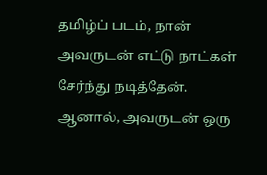தமிழ்ப் படம், நான் அவருடன் எட்டு நாட்கள் சேர்ந்து நடித்தேன். ஆனால், அவருடன் ஒரு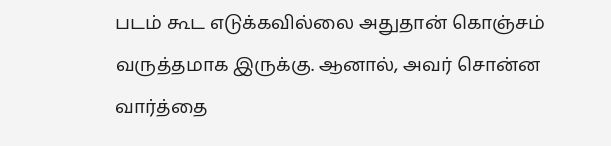படம் கூட எடுக்கவில்லை அதுதான் கொஞ்சம் வருத்தமாக இருக்கு. ஆனால், அவர் சொன்ன வார்த்தை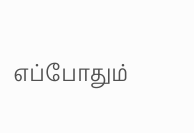எப்போதும்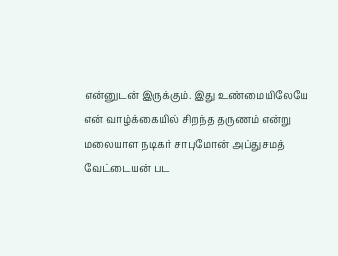என்னுடன் இருக்கும். இது உண்மையிலேயே என் வாழ்க்கையில் சிறந்த தருணம் என்று மலையாள நடிகர் சாபுமோன் அப்துசமத் வேட்டையன் பட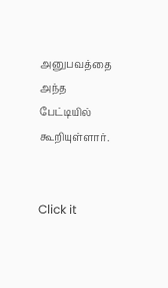அனுபவத்தை அந்த பேட்டியில் கூறியுள்ளார்.


Click it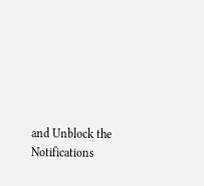and Unblock the Notifications